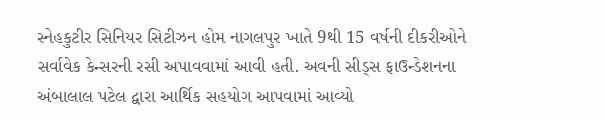સ્નેહકુટીર સિનિયર સિટીઝન હોમ નાગલપુર ખાતે 9થી 15 વર્ષની દીકરીઓને સર્વાવેક કેન્સરની રસી અપાવવામાં આવી હતી. અવની સીડ્સ ફાઉન્ડેશનના અંબાલાલ પટેલ દ્વારા આર્થિક સહયોગ આપવામાં આવ્યો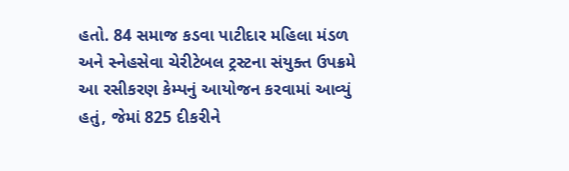હતો. 84 સમાજ કડવા પાટીદાર મહિલા મંડળ અને સ્નેહસેવા ચેરીટેબલ ટ્રસ્ટના સંયુક્ત ઉપક્રમે આ રસીકરણ કેમ્પનું આયોજન કરવામાં આવ્યું હતું, જેમાં 825 દીકરીને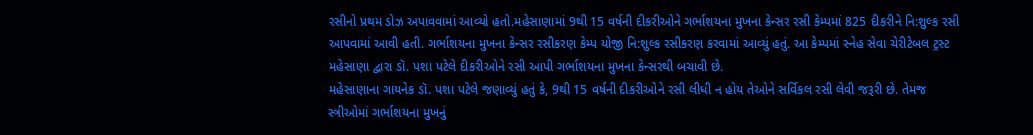રસીનો પ્રથમ ડોઝ અપાવવામાં આવ્યો હતો.મહેસાણામાં 9થી 15 વર્ષની દીકરીઓને ગર્ભાશયના મુખના કેન્સર રસી કેમ્પમાં 825 દીકરીને નિ:શુલ્ક રસી આપવામાં આવી હતી. ગર્ભાશયના મુખના કેન્સર રસીકરણ કેમ્પ યોજી નિ:શુલ્ક રસીકરણ કરવામાં આવ્યું હતું. આ કેમ્પમાં સ્નેહ સેવા ચેરીટેબલ ટ્રસ્ટ મહેસાણા દ્વારા ડૉ. પશા પટેલે દીકરીઓને રસી આપી ગર્ભાશયના મુખના કેન્સરથી બચાવી છે.
મહેસાણાના ગાયનેક ડૉ. પશા પટેલે જણાવ્યું હતું કે, 9થી 15 વર્ષની દીકરીઓને રસી લીધી ન હોય તેઓને સર્વિકલ રસી લેવી જરૂરી છે. તેમજ સ્ત્રીઓમાં ગર્ભાશયના મુખનું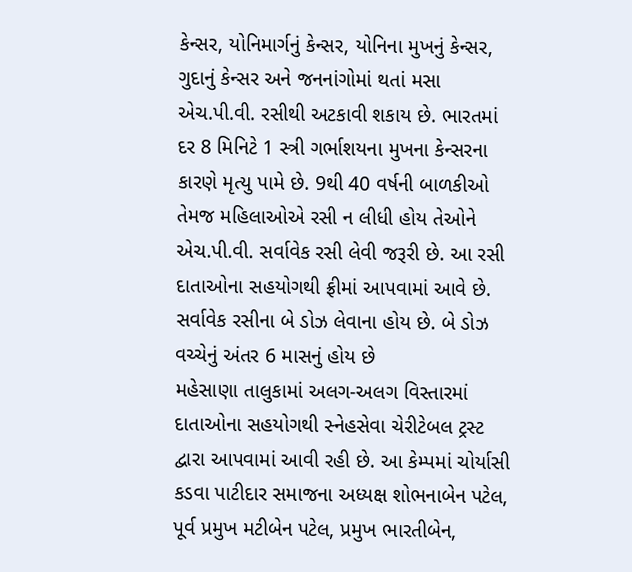કેન્સર, યોનિમાર્ગનું કેન્સર, યોનિના મુખનું કેન્સર, ગુદાનું કેન્સર અને જનનાંગોમાં થતાં મસા એચ.પી.વી. રસીથી અટકાવી શકાય છે. ભારતમાં દર 8 મિનિટે 1 સ્ત્રી ગર્ભાશયના મુખના કેન્સરના કારણે મૃત્યુ પામે છે. 9થી 40 વર્ષની બાળકીઓ તેમજ મહિલાઓએ રસી ન લીધી હોય તેઓને એચ.પી.વી. સર્વાવેક રસી લેવી જરૂરી છે. આ રસી દાતાઓના સહયોગથી ફ્રીમાં આપવામાં આવે છે. સર્વાવેક રસીના બે ડોઝ લેવાના હોય છે. બે ડોઝ વચ્ચેનું અંતર 6 માસનું હોય છે
મહેસાણા તાલુકામાં અલગ-અલગ વિસ્તારમાં દાતાઓના સહયોગથી સ્નેહસેવા ચેરીટેબલ ટ્રસ્ટ દ્વારા આપવામાં આવી રહી છે. આ કેમ્પમાં ચોર્યાસી કડવા પાટીદાર સમાજના અધ્યક્ષ શોભનાબેન પટેલ, પૂર્વ પ્રમુખ મટીબેન પટેલ, પ્રમુખ ભારતીબેન,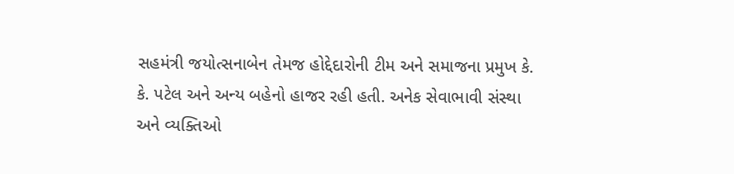સહમંત્રી જયોત્સનાબેન તેમજ હોદ્દેદારોની ટીમ અને સમાજના પ્રમુખ કે. કે. પટેલ અને અન્ય બહેનો હાજર રહી હતી. અનેક સેવાભાવી સંસ્થા અને વ્યક્તિઓ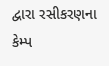દ્વારા રસીકરણના કેમ્પ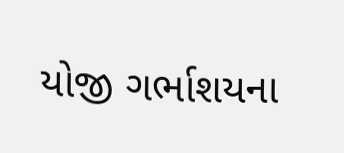યોજી ગર્ભાશયના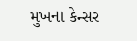મુખના કેન્સર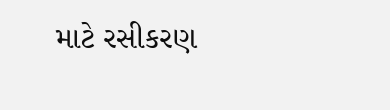માટે રસીકરણ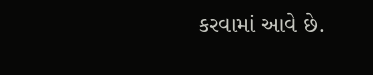કરવામાં આવે છે.